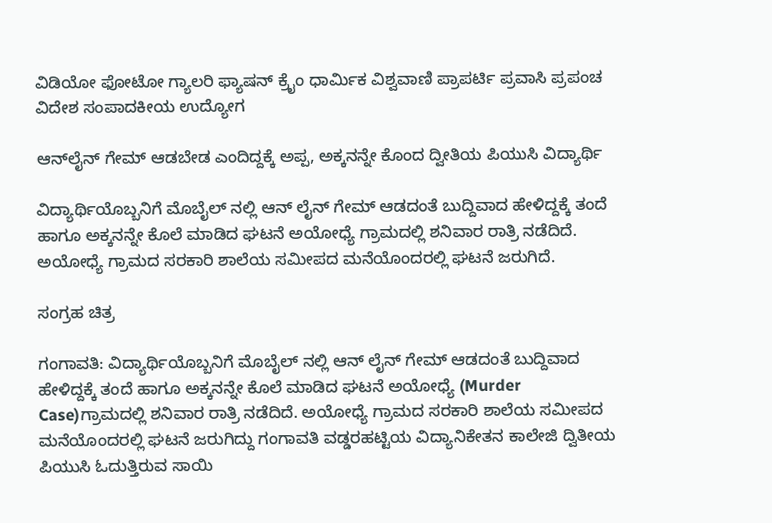ವಿಡಿಯೋ ಫೋಟೋ ಗ್ಯಾಲರಿ ಫ್ಯಾಷನ್ ಕ್ರೈಂ ಧಾರ್ಮಿಕ ವಿಶ್ವವಾಣಿ ಪ್ರಾಪರ್ಟಿ ಪ್ರವಾಸಿ ಪ್ರಪಂಚ ವಿದೇಶ ಸಂಪಾದಕೀಯ ಉದ್ಯೋಗ

ಆನ್‌ಲೈನ್‌ ಗೇಮ್‌ ಆಡಬೇಡ ಎಂದಿದ್ದಕ್ಕೆ ಅಪ್ಪ, ಅಕ್ಕನನ್ನೇ ಕೊಂದ ದ್ವೀತಿಯ ಪಿಯುಸಿ ವಿದ್ಯಾರ್ಥಿ

ವಿದ್ಯಾರ್ಥಿಯೊಬ್ಬನಿಗೆ ಮೊಬೈಲ್ ನಲ್ಲಿ ಆನ್ ಲೈನ್ ಗೇಮ್ ಆಡದಂತೆ ಬುದ್ದಿವಾದ ಹೇಳಿದ್ದಕ್ಕೆ ತಂದೆ ಹಾಗೂ ಅಕ್ಕನನ್ನೇ ಕೊಲೆ ಮಾಡಿದ ಘಟನೆ ಅಯೋಧ್ಯೆ ಗ್ರಾಮದಲ್ಲಿ ಶನಿವಾರ ರಾತ್ರಿ ನಡೆದಿದೆ. ಅಯೋಧ್ಯೆ ಗ್ರಾಮದ ಸರಕಾರಿ ಶಾಲೆಯ ಸಮೀಪದ ಮನೆಯೊಂದರಲ್ಲಿ ಘಟನೆ ಜರುಗಿದೆ.

ಸಂಗ್ರಹ ಚಿತ್ರ

ಗಂಗಾವತಿ: ವಿದ್ಯಾರ್ಥಿಯೊಬ್ಬನಿಗೆ ಮೊಬೈಲ್ ನಲ್ಲಿ ಆನ್ ಲೈನ್ ಗೇಮ್ ಆಡದಂತೆ ಬುದ್ದಿವಾದ ಹೇಳಿದ್ದಕ್ಕೆ ತಂದೆ ಹಾಗೂ ಅಕ್ಕನನ್ನೇ ಕೊಲೆ ಮಾಡಿದ ಘಟನೆ ಅಯೋಧ್ಯೆ (Murder Case)ಗ್ರಾಮದಲ್ಲಿ ಶನಿವಾರ ರಾತ್ರಿ ನಡೆದಿದೆ. ಅಯೋಧ್ಯೆ ಗ್ರಾಮದ ಸರಕಾರಿ ಶಾಲೆಯ ಸಮೀಪದ ಮನೆಯೊಂದರಲ್ಲಿ ಘಟನೆ ಜರುಗಿದ್ದು ಗಂಗಾವತಿ ವಡ್ಡರಹಟ್ಟಿಯ ವಿದ್ಯಾನಿಕೇತನ ಕಾಲೇಜಿ ದ್ವಿತೀಯ ಪಿಯುಸಿ ಓದುತ್ತಿರುವ ಸಾಯಿ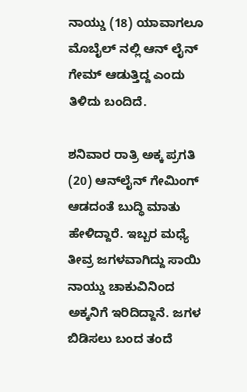ನಾಯ್ಡು (18) ಯಾವಾಗಲೂ ಮೊಬೈಲ್ ನಲ್ಲಿ ಆನ್ ಲೈನ್ ಗೇಮ್ ಆಡುತ್ತಿದ್ದ ಎಂದು ತಿಳಿದು ಬಂದಿದೆ.

ಶನಿವಾರ ರಾತ್ರಿ ಅಕ್ಕ ಪ್ರಗತಿ (20) ಆನ್‌ಲೈನ್‌ ಗೇಮಿಂಗ್‌ ಆಡದಂತೆ ಬುದ್ಧಿ ಮಾತು ಹೇಳಿದ್ದಾರೆ. ಇಬ್ಬರ ಮಧ್ಯೆ ತೀವ್ರ ಜಗಳವಾಗಿದ್ದು ಸಾಯಿ ನಾಯ್ಡು ಚಾಕುವಿನಿಂದ ಅಕ್ಕನಿಗೆ ಇರಿದಿದ್ದಾನೆ. ಜಗಳ ಬಿಡಿಸಲು ಬಂದ ತಂದೆ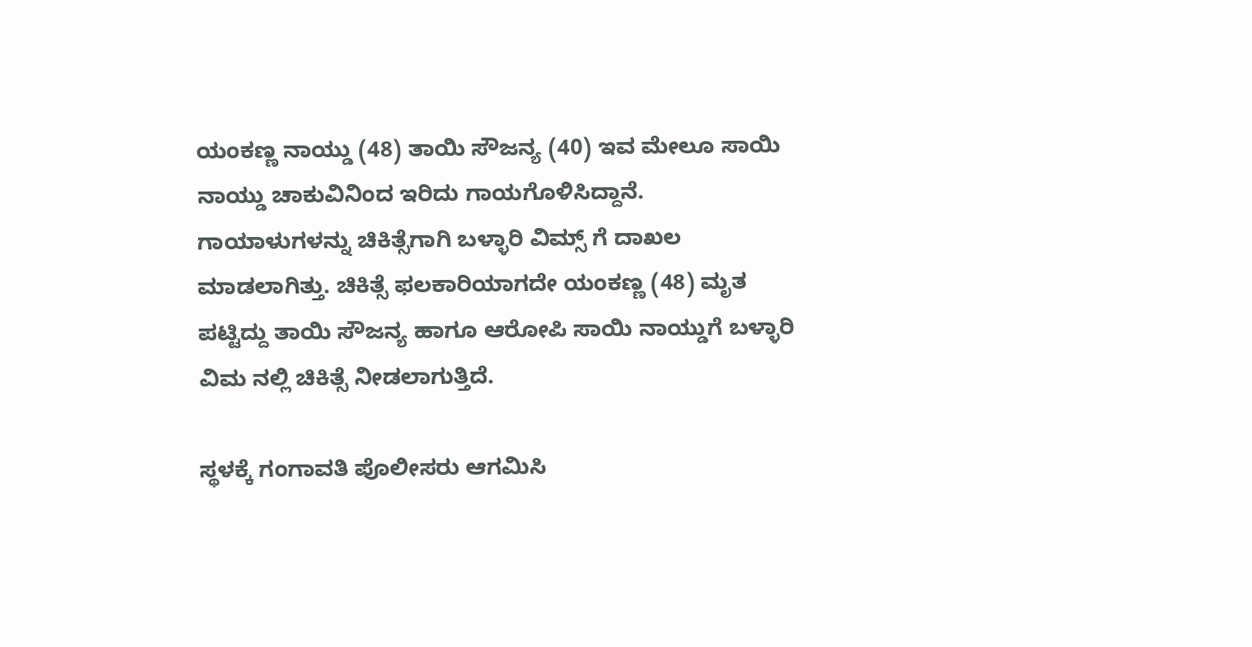ಯಂಕಣ್ಣ ನಾಯ್ಡು (48) ತಾಯಿ ಸೌಜನ್ಯ (40) ಇವ ಮೇಲೂ ಸಾಯಿ ನಾಯ್ಡು ಚಾಕುವಿನಿಂದ ಇರಿದು ಗಾಯಗೊಳಿಸಿದ್ದಾನೆ. ಗಾಯಾಳುಗಳನ್ನು ಚಿಕಿತ್ಸೆಗಾಗಿ ಬಳ್ಳಾರಿ ವಿಮ್ಸ್ ಗೆ ದಾಖಲ ಮಾಡಲಾಗಿತ್ತು. ಚಿಕಿತ್ಸೆ ಫಲಕಾರಿಯಾಗದೇ ಯಂಕಣ್ಣ (48) ಮೃತ ಪಟ್ಟಿದ್ದು ತಾಯಿ ಸೌಜನ್ಯ ಹಾಗೂ ಆರೋಪಿ ಸಾಯಿ ನಾಯ್ಡುಗೆ ಬಳ್ಳಾರಿ ವಿಮ ನಲ್ಲಿ ಚಿಕಿತ್ಸೆ ನೀಡಲಾಗುತ್ತಿದೆ.

ಸ್ಥಳಕ್ಕೆ ಗಂಗಾವತಿ ಪೊಲೀಸರು ಆಗಮಿಸಿ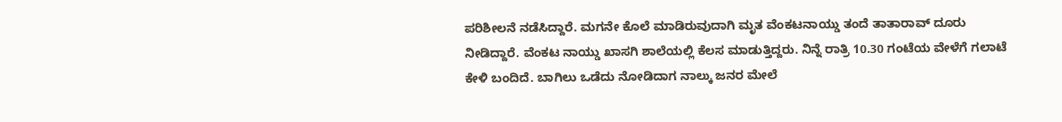ಪರಿಶೀಲನೆ ನಡೆಸಿದ್ದಾರೆ. ಮಗನೇ ಕೊಲೆ ಮಾಡಿರುವುದಾಗಿ ಮೃತ ವೆಂಕಟನಾಯ್ಡು ತಂದೆ ತಾತಾರಾವ್ ದೂರು ನೀಡಿದ್ದಾರೆ. ವೆಂಕಟ ನಾಯ್ಡು ಖಾಸಗಿ ಶಾಲೆಯಲ್ಲಿ ಕೆಲಸ ಮಾಡುತ್ತಿದ್ದರು. ನಿನ್ನೆ ರಾತ್ರಿ 10.30 ಗಂಟೆಯ ವೇಳೆಗೆ ಗಲಾಟೆ ಕೇಳಿ ಬಂದಿದೆ. ಬಾಗಿಲು ಒಡೆದು ನೋಡಿದಾಗ ನಾಲ್ಕು ಜನರ ಮೇಲೆ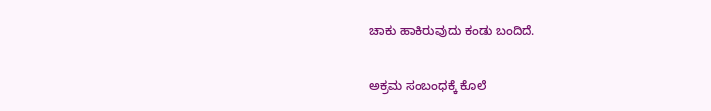ಚಾಕು ಹಾಕಿರುವುದು ಕಂಡು ಬಂದಿದೆ.

ಅಕ್ರಮ ಸಂಬಂಧಕ್ಕೆ ಕೊಲೆ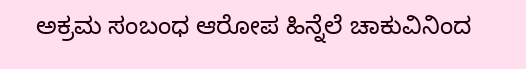ಅಕ್ರಮ ಸಂಬಂಧ ಆರೋಪ ಹಿನ್ನೆಲೆ ಚಾಕುವಿನಿಂದ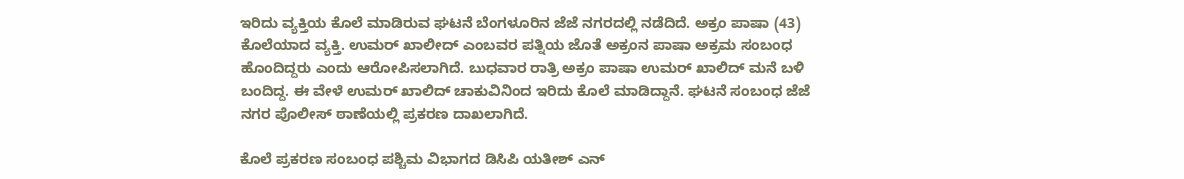ಇರಿದು ವ್ಯಕ್ತಿಯ ಕೊಲೆ ಮಾಡಿರುವ ಘಟನೆ ಬೆಂಗಳೂರಿನ ಜೆಜೆ ನಗರದಲ್ಲಿ ನಡೆದಿದೆ. ಅಕ್ರಂ ಪಾಷಾ (43) ಕೊಲೆಯಾದ ವ್ಯಕ್ತಿ. ಉಮರ್ ಖಾಲೀದ್ ಎಂಬವರ ಪತ್ನಿಯ ಜೊತೆ ಅಕ್ರಂನ ಪಾಷಾ ಅಕ್ರಮ ಸಂಬಂಧ ಹೊಂದಿದ್ದರು ಎಂದು ಆರೋಪಿಸಲಾಗಿದೆ. ಬುಧವಾರ ರಾತ್ರಿ ಅಕ್ರಂ ಪಾಷಾ ಉಮರ್ ಖಾಲಿದ್ ಮನೆ ಬಳಿ ಬಂದಿದ್ದ. ಈ ವೇಳೆ ಉಮರ್ ಖಾಲಿದ್ ಚಾಕುವಿನಿಂದ ಇರಿದು ಕೊಲೆ ಮಾಡಿದ್ದಾನೆ. ಘಟನೆ ಸಂಬಂಧ ಜೆಜೆ ನಗರ ಪೊಲೀಸ್ ಠಾಣೆಯಲ್ಲಿ ಪ್ರಕರಣ ದಾಖಲಾಗಿದೆ.

ಕೊಲೆ ಪ್ರಕರಣ ಸಂಬಂಧ ಪಶ್ಚಿಮ ವಿಭಾಗದ ಡಿಸಿಪಿ ಯತೀಶ್ ಎನ್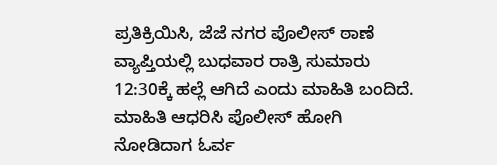ಪ್ರತಿಕ್ರಿಯಿಸಿ, ಜೆಜೆ ನಗರ ಪೊಲೀಸ್ ಠಾಣೆ ವ್ಯಾಪ್ತಿಯಲ್ಲಿ ಬುಧವಾರ ರಾತ್ರಿ ಸುಮಾರು 12:30ಕ್ಕೆ ಹಲ್ಲೆ ಆಗಿದೆ ಎಂದು ಮಾಹಿತಿ ಬಂದಿದೆ. ಮಾಹಿತಿ ಆಧರಿಸಿ ಪೊಲೀಸ್ ಹೋಗಿ ನೋಡಿದಾಗ ಓರ್ವ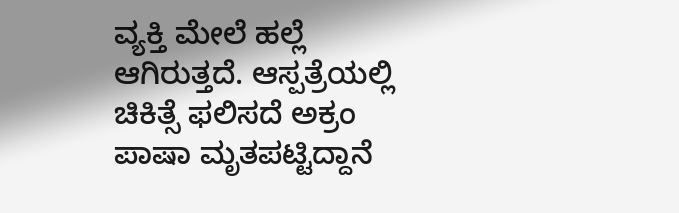ವ್ಯಕ್ತಿ ಮೇಲೆ ಹಲ್ಲೆ ಆಗಿರುತ್ತದೆ. ಆಸ್ಪತ್ರೆಯಲ್ಲಿ ಚಿಕಿತ್ಸೆ ಫಲಿಸದೆ ಅಕ್ರಂ ಪಾಷಾ ಮೃತಪಟ್ಟಿದ್ದಾನೆ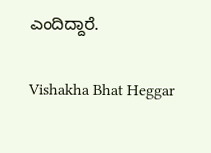ಎಂದಿದ್ದಾರೆ.

Vishakha Bhat Heggar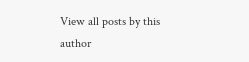View all posts by this author